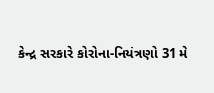કેન્દ્ર સરકારે કોરોના-નિયંત્રણો 31 મે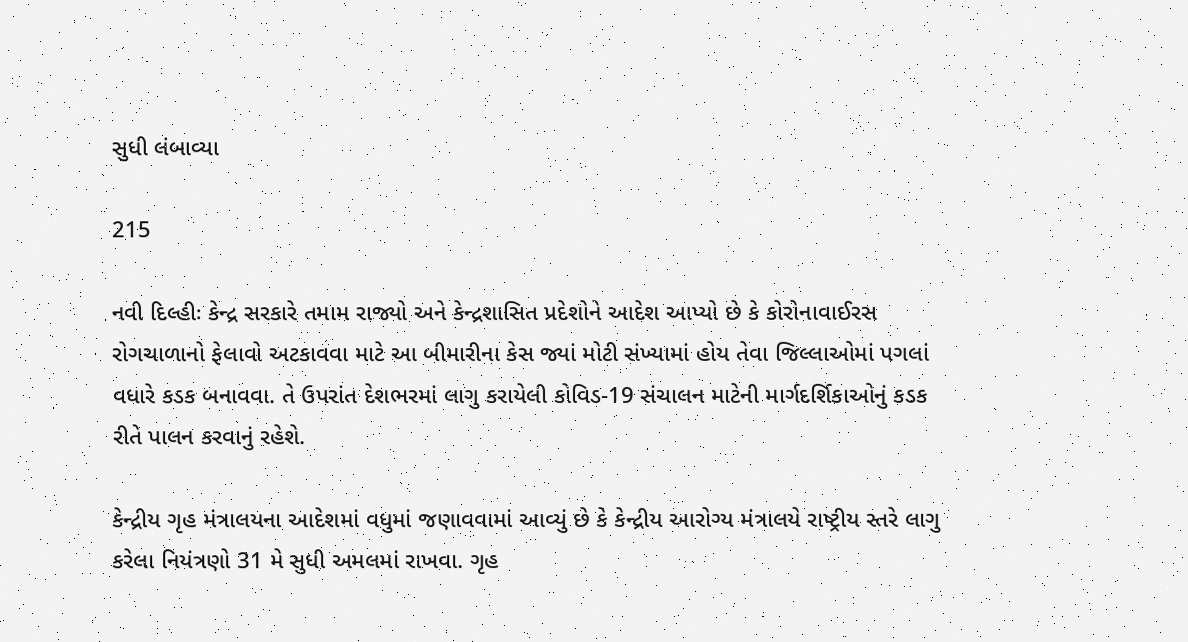સુધી લંબાવ્યા

215

નવી દિલ્હીઃ કેન્દ્ર સરકારે તમામ રાજ્યો અને કેન્દ્રશાસિત પ્રદેશોને આદેશ આપ્યો છે કે કોરોનાવાઈરસ રોગચાળાનો ફેલાવો અટકાવવા માટે આ બીમારીના કેસ જ્યાં મોટી સંખ્યામાં હોય તેવા જિલ્લાઓમાં પગલાં વધારે કડક બનાવવા. તે ઉપરાંત દેશભરમાં લાગુ કરાયેલી કોવિડ-19 સંચાલન માટેની માર્ગદર્શિકાઓનું કડક રીતે પાલન કરવાનું રહેશે.

કેન્દ્રીય ગૃહ મંત્રાલયના આદેશમાં વધુમાં જણાવવામાં આવ્યું છે કે કેન્દ્રીય આરોગ્ય મંત્રાલયે રાષ્ટ્રીય સ્તરે લાગુ કરેલા નિયંત્રણો 31 મે સુધી અમલમાં રાખવા. ગૃહ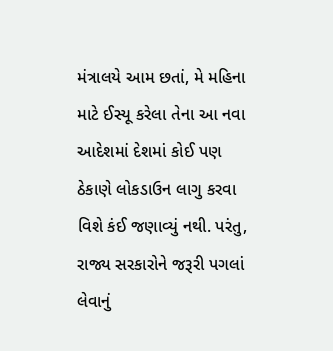મંત્રાલયે આમ છતાં, મે મહિના માટે ઈસ્યૂ કરેલા તેના આ નવા આદેશમાં દેશમાં કોઈ પણ ઠેકાણે લોકડાઉન લાગુ કરવા વિશે કંઈ જણાવ્યું નથી. પરંતુ, રાજ્ય સરકારોને જરૂરી પગલાં લેવાનું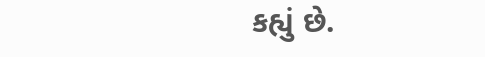કહ્યું છે.